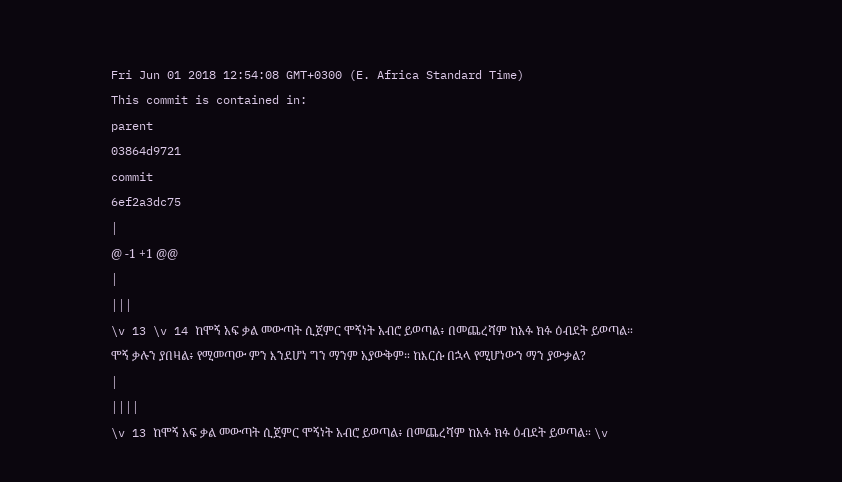Fri Jun 01 2018 12:54:08 GMT+0300 (E. Africa Standard Time)
This commit is contained in:
parent
03864d9721
commit
6ef2a3dc75
|
@ -1 +1 @@
|
|||
\v 13 \v 14 ከሞኝ አፍ ቃል መውጣት ሲጀምር ሞኝነት አብሮ ይወጣል፥ በመጨረሻም ከአፉ ክፉ ዕብደት ይወጣል። ሞኝ ቃሉን ያበዛል፥ የሚመጣው ምን እንደሆነ ግን ማንም አያውቅም። ከእርሱ በኋላ የሚሆነውን ማን ያውቃል?
|
||||
\v 13 ከሞኝ አፍ ቃል መውጣት ሲጀምር ሞኝነት አብሮ ይወጣል፥ በመጨረሻም ከአፉ ክፉ ዕብደት ይወጣል። \v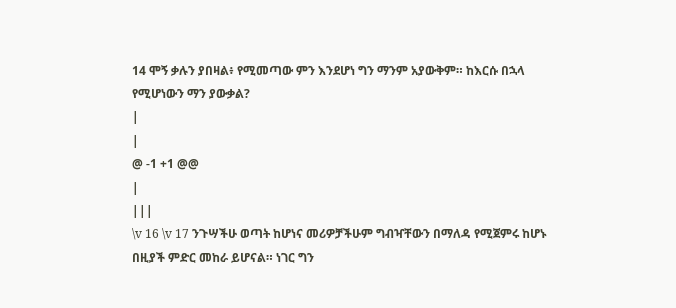14 ሞኝ ቃሉን ያበዛል፥ የሚመጣው ምን እንደሆነ ግን ማንም አያውቅም። ከእርሱ በኋላ የሚሆነውን ማን ያውቃል?
|
|
@ -1 +1 @@
|
|||
\v 16 \v 17 ንጉሣችሁ ወጣት ከሆነና መሪዎቻችሁም ግብዣቸውን በማለዳ የሚጀምሩ ከሆኑ በዚያች ምድር መከራ ይሆናል። ነገር ግን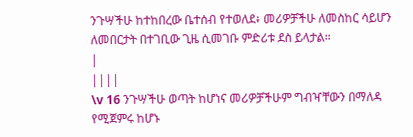ንጉሣችሁ ከተከበረው ቤተሰብ የተወለደ፥ መሪዎቻችሁ ለመስከር ሳይሆን ለመበርታት በተገቢው ጊዜ ሲመገቡ ምድሪቱ ደስ ይላታል።
|
||||
\v 16 ንጉሣችሁ ወጣት ከሆነና መሪዎቻችሁም ግብዣቸውን በማለዳ የሚጀምሩ ከሆኑ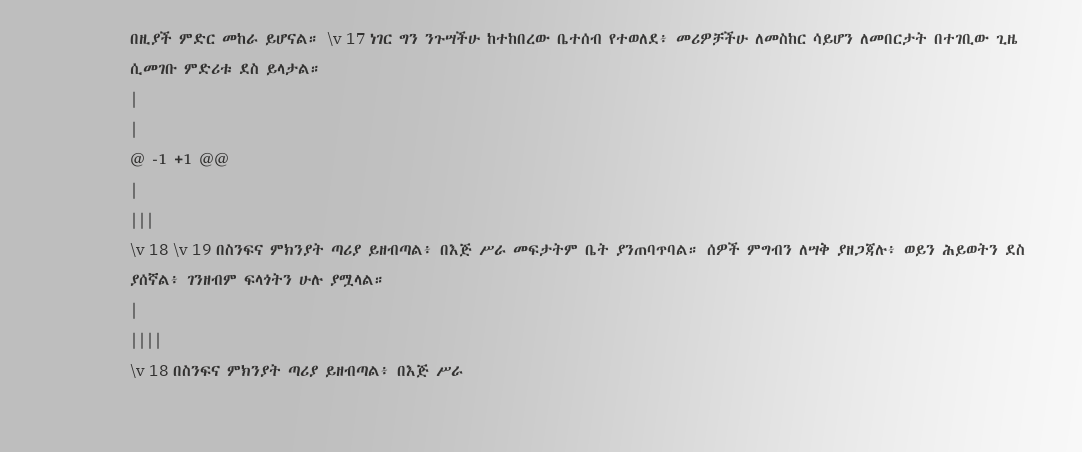በዚያች ምድር መከራ ይሆናል። \v 17 ነገር ግን ንጉሣችሁ ከተከበረው ቤተሰብ የተወለደ፥ መሪዎቻችሁ ለመስከር ሳይሆን ለመበርታት በተገቢው ጊዜ ሲመገቡ ምድሪቱ ደስ ይላታል።
|
|
@ -1 +1 @@
|
|||
\v 18 \v 19 በስንፍና ምክንያት ጣሪያ ይዘብጣል፥ በእጅ ሥራ መፍታትም ቤት ያንጠባጥባል። ሰዎች ምግብን ለሣቅ ያዘጋጃሉ፥ ወይን ሕይወትን ደስ ያሰኛል፥ ገንዘብም ፍላጎትን ሁሉ ያሟላል።
|
||||
\v 18 በስንፍና ምክንያት ጣሪያ ይዘብጣል፥ በእጅ ሥራ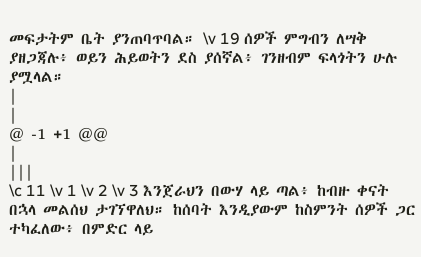መፍታትም ቤት ያንጠባጥባል። \v 19 ሰዎች ምግብን ለሣቅ ያዘጋጃሉ፥ ወይን ሕይወትን ደስ ያሰኛል፥ ገንዘብም ፍላጎትን ሁሉ ያሟላል።
|
|
@ -1 +1 @@
|
|||
\c 11 \v 1 \v 2 \v 3 እንጀራህን በውሃ ላይ ጣል፥ ከብዙ ቀናት በኋላ መልሰህ ታገኘዋለህ። ከሰባት እንዲያውም ከስምንት ሰዎች ጋር ተካፈለው፥ በምድር ላይ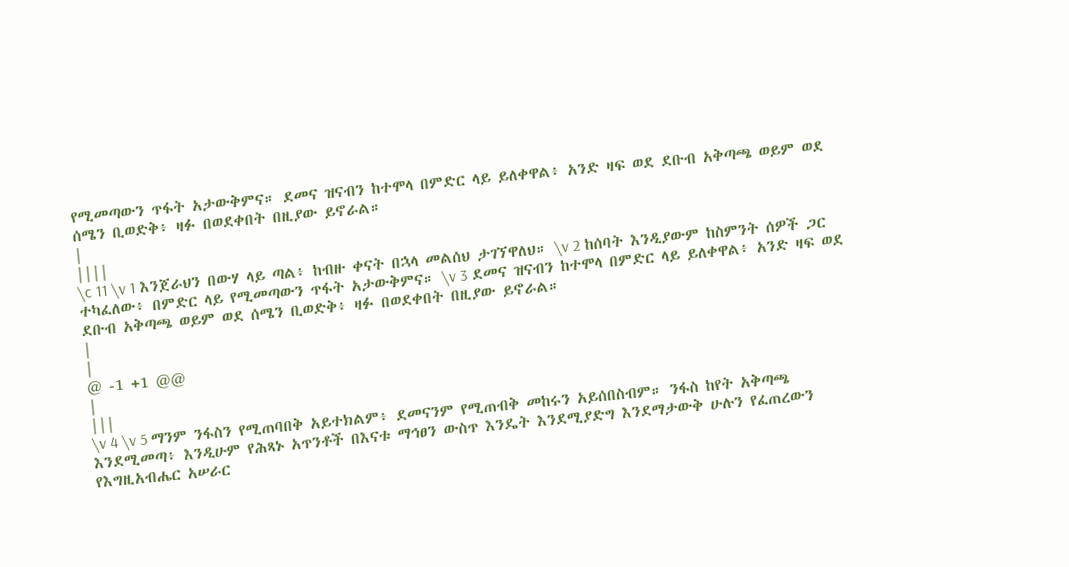የሚመጣውን ጥፋት አታውቅምና። ደመና ዝናብን ከተሞላ በምድር ላይ ይለቀዋል፥ አንድ ዛፍ ወደ ደቡብ አቅጣጫ ወይም ወደ ሰሜን ቢወድቅ፥ ዛፉ በወደቀበት በዚያው ይኖራል።
|
||||
\c 11 \v 1 እንጀራህን በውሃ ላይ ጣል፥ ከብዙ ቀናት በኋላ መልሰህ ታገኘዋለህ። \v 2 ከሰባት እንዲያውም ከስምንት ሰዎች ጋር ተካፈለው፥ በምድር ላይ የሚመጣውን ጥፋት አታውቅምና። \v 3 ደመና ዝናብን ከተሞላ በምድር ላይ ይለቀዋል፥ አንድ ዛፍ ወደ ደቡብ አቅጣጫ ወይም ወደ ሰሜን ቢወድቅ፥ ዛፉ በወደቀበት በዚያው ይኖራል።
|
|
@ -1 +1 @@
|
|||
\v 4 \v 5 ማንም ንፋስን የሚጠባበቅ አይተክልም፥ ደመናንም የሚጠብቅ መከሩን አይሰበስብም። ንፋስ ከየት አቅጣጫ እንደሚመጣ፥ እንዲሁም የሕጻኑ አጥንቶች በእናቱ ማኅፀን ውስጥ እንዴት እንደሚያድግ እንደማታውቅ ሁሉን የፈጠረውን የእግዚአብሔር አሠራር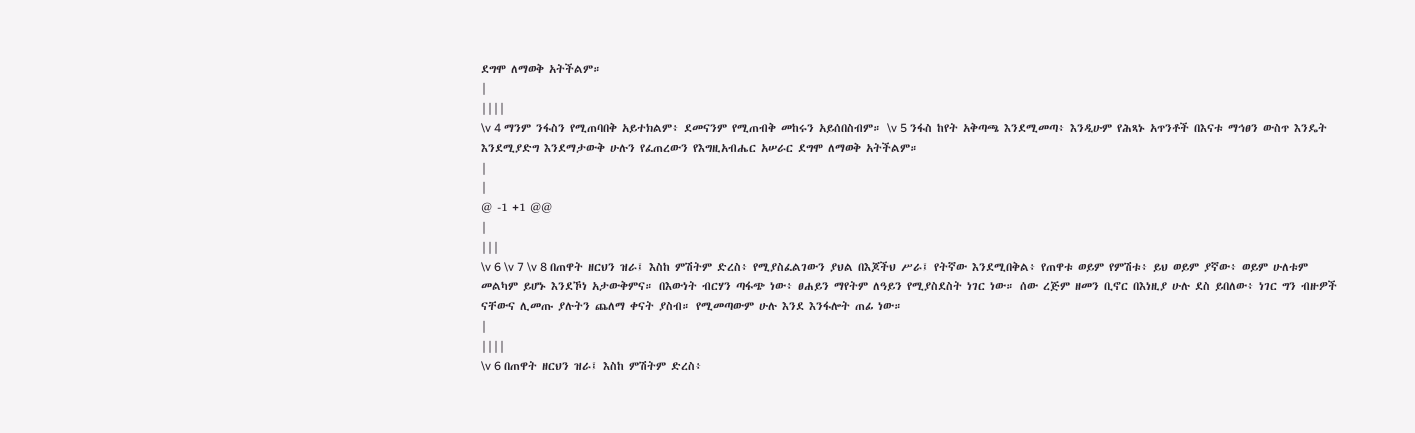ደግሞ ለማወቅ አትችልም።
|
||||
\v 4 ማንም ንፋስን የሚጠባበቅ አይተክልም፥ ደመናንም የሚጠብቅ መከሩን አይሰበስብም። \v 5 ንፋስ ከየት አቅጣጫ እንደሚመጣ፥ እንዲሁም የሕጻኑ አጥንቶች በእናቱ ማኅፀን ውስጥ እንዴት እንደሚያድግ እንደማታውቅ ሁሉን የፈጠረውን የእግዚአብሔር አሠራር ደግሞ ለማወቅ አትችልም።
|
|
@ -1 +1 @@
|
|||
\v 6 \v 7 \v 8 በጠዋት ዘርህን ዝራ፤ እስከ ምሽትም ድረስ፥ የሚያስፈልገውን ያህል በእጆችህ ሥራ፤ የትኛው እንደሚበቅል፥ የጠዋቱ ወይም የምሽቱ፥ ይህ ወይም ያኛው፥ ወይም ሁለቱም መልካም ይሆኑ እንደኾነ አታውቅምና። በእውነት ብርሃን ጣፋጭ ነው፥ ፀሐይን ማየትም ለዓይን የሚያስደስት ነገር ነው። ሰው ረጅም ዘመን ቢኖር በእነዚያ ሁሉ ደስ ይበለው፥ ነገር ግን ብዙዎች ናቸውና ሊመጡ ያሉትን ጨለማ ቀናት ያስብ። የሚመጣውም ሁሉ እንደ እንፋሎት ጠፊ ነው።
|
||||
\v 6 በጠዋት ዘርህን ዝራ፤ እስከ ምሽትም ድረስ፥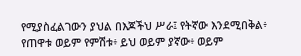የሚያስፈልገውን ያህል በእጆችህ ሥራ፤ የትኛው እንደሚበቅል፥ የጠዋቱ ወይም የምሽቱ፥ ይህ ወይም ያኛው፥ ወይም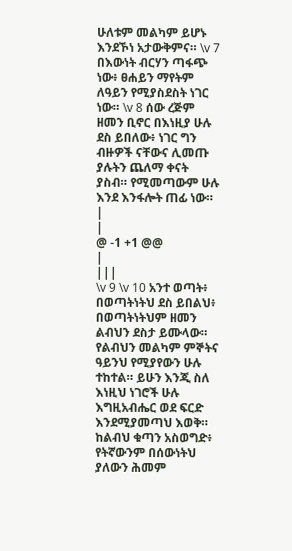ሁለቱም መልካም ይሆኑ እንደኾነ አታውቅምና። \v 7 በእውነት ብርሃን ጣፋጭ ነው፥ ፀሐይን ማየትም ለዓይን የሚያስደስት ነገር ነው። \v 8 ሰው ረጅም ዘመን ቢኖር በእነዚያ ሁሉ ደስ ይበለው፥ ነገር ግን ብዙዎች ናቸውና ሊመጡ ያሉትን ጨለማ ቀናት ያስብ። የሚመጣውም ሁሉ እንደ እንፋሎት ጠፊ ነው።
|
|
@ -1 +1 @@
|
|||
\v 9 \v 10 አንተ ወጣት፥ በወጣትነትህ ደስ ይበልህ፥ በወጣትነትህም ዘመን ልብህን ደስታ ይሙላው። የልብህን መልካም ምኞትና ዓይንህ የሚያየውን ሁሉ ተከተል። ይሁን እንጂ ስለ እነዚህ ነገሮች ሁሉ እግዚአብሔር ወደ ፍርድ እንደሚያመጣህ እወቅ። ከልብህ ቁጣን አስወግድ፥ የትኛውንም በሰውነትህ ያለውን ሕመም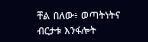ቸል በለው፥ ወጣትነትና ብርታቱ እንፋሎት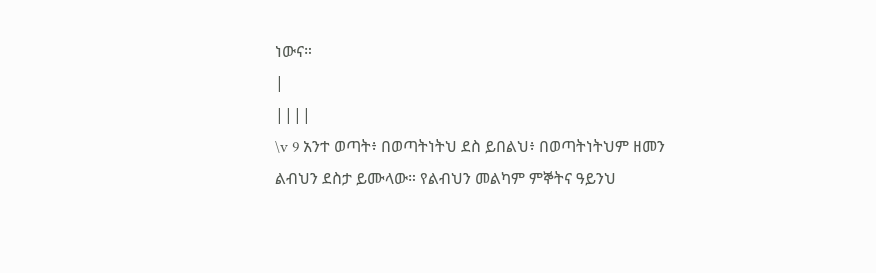ነውና።
|
||||
\v 9 አንተ ወጣት፥ በወጣትነትህ ደስ ይበልህ፥ በወጣትነትህም ዘመን ልብህን ደስታ ይሙላው። የልብህን መልካም ምኞትና ዓይንህ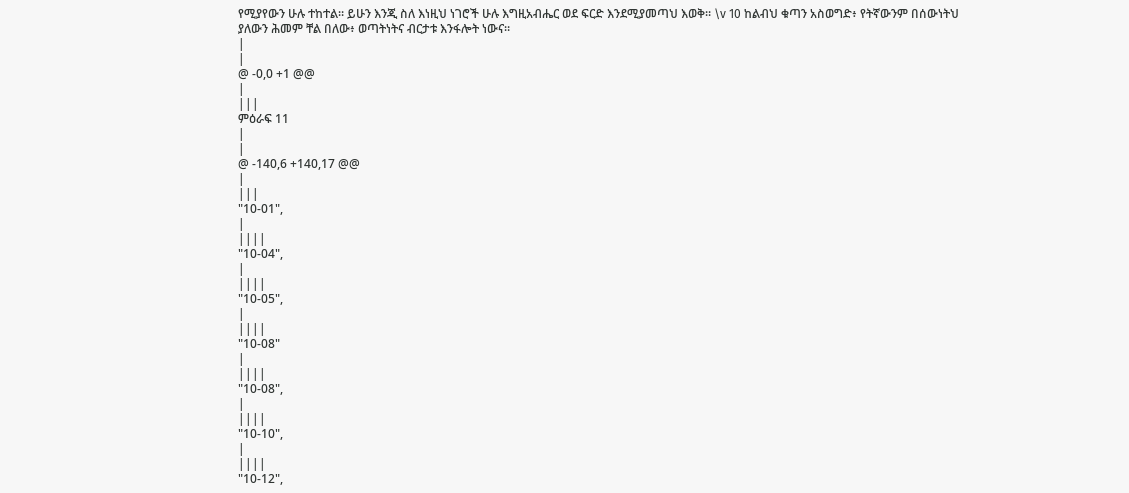የሚያየውን ሁሉ ተከተል። ይሁን እንጂ ስለ እነዚህ ነገሮች ሁሉ እግዚአብሔር ወደ ፍርድ እንደሚያመጣህ እወቅ። \v 10 ከልብህ ቁጣን አስወግድ፥ የትኛውንም በሰውነትህ ያለውን ሕመም ቸል በለው፥ ወጣትነትና ብርታቱ እንፋሎት ነውና።
|
|
@ -0,0 +1 @@
|
|||
ምዕራፍ 11
|
|
@ -140,6 +140,17 @@
|
|||
"10-01",
|
||||
"10-04",
|
||||
"10-05",
|
||||
"10-08"
|
||||
"10-08",
|
||||
"10-10",
|
||||
"10-12",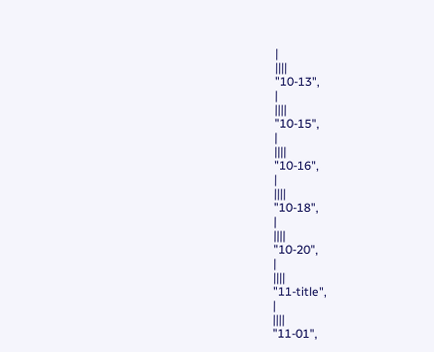|
||||
"10-13",
|
||||
"10-15",
|
||||
"10-16",
|
||||
"10-18",
|
||||
"10-20",
|
||||
"11-title",
|
||||
"11-01",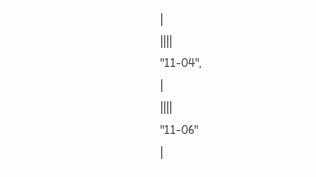|
||||
"11-04",
|
||||
"11-06"
|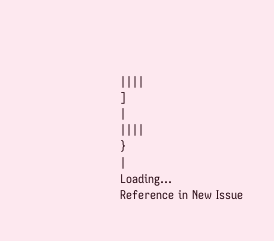||||
]
|
||||
}
|
Loading…
Reference in New Issue